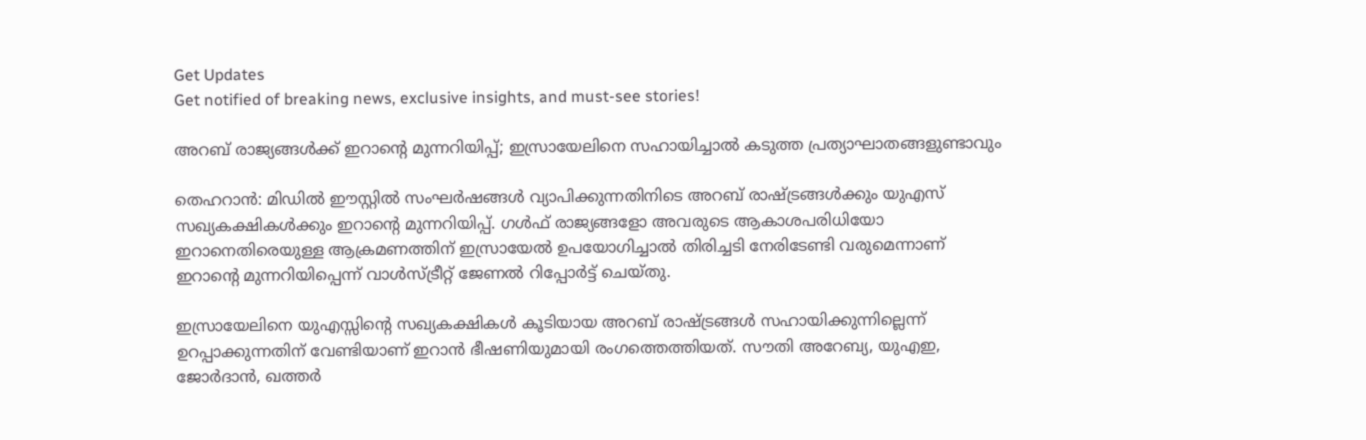Get Updates
Get notified of breaking news, exclusive insights, and must-see stories!

അറബ് രാജ്യങ്ങള്‍ക്ക് ഇറാന്റെ മുന്നറിയിപ്പ്; ഇസ്രായേലിനെ സഹായിച്ചാല്‍ കടുത്ത പ്രത്യാഘാതങ്ങളുണ്ടാവും

തെഹറാന്‍: മിഡില്‍ ഈസ്റ്റില്‍ സംഘര്‍ഷങ്ങള്‍ വ്യാപിക്കുന്നതിനിടെ അറബ് രാഷ്ട്രങ്ങള്‍ക്കും യുഎസ് സഖ്യകക്ഷികള്‍ക്കും ഇറാന്റെ മുന്നറിയിപ്പ്. ഗള്‍ഫ് രാജ്യങ്ങളോ അവരുടെ ആകാശപരിധിയോ ഇറാനെതിരെയുള്ള ആക്രമണത്തിന് ഇസ്രായേല്‍ ഉപയോഗിച്ചാല്‍ തിരിച്ചടി നേരിടേണ്ടി വരുമെന്നാണ് ഇറാന്റെ മുന്നറിയിപ്പെന്ന് വാള്‍സ്ട്രീറ്റ് ജേണല്‍ റിപ്പോര്‍ട്ട് ചെയ്തു.

ഇസ്രായേലിനെ യുഎസ്സിന്റെ സഖ്യകക്ഷികള്‍ കൂടിയായ അറബ് രാഷ്ട്രങ്ങള്‍ സഹായിക്കുന്നില്ലെന്ന് ഉറപ്പാക്കുന്നതിന് വേണ്ടിയാണ് ഇറാന്‍ ഭീഷണിയുമായി രംഗത്തെത്തിയത്. സൗതി അറേബ്യ, യുഎഇ, ജോര്‍ദാന്‍, ഖത്തര്‍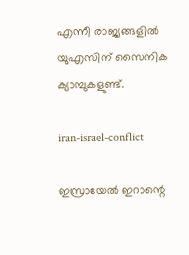എന്നീ രാജ്യങ്ങളില്‍ യുഎസിന് സൈനിക ക്യാമ്പുകളുണ്ട്.

iran-israel-conflict

ഇസ്രായേല്‍ ഇറാന്റെ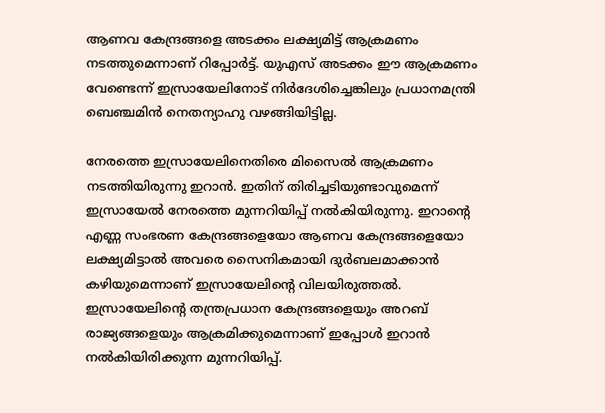ആണവ കേന്ദ്രങ്ങളെ അടക്കം ലക്ഷ്യമിട്ട് ആക്രമണം നടത്തുമെന്നാണ് റിപ്പോര്‍ട്ട്. യുഎസ് അടക്കം ഈ ആക്രമണം വേണ്ടെന്ന് ഇസ്രായേലിനോട് നിര്‍ദേശിച്ചെങ്കിലും പ്രധാനമന്ത്രി ബെഞ്ചമിന്‍ നെതന്യാഹു വഴങ്ങിയിട്ടില്ല.

നേരത്തെ ഇസ്രായേലിനെതിരെ മിസൈല്‍ ആക്രമണം നടത്തിയിരുന്നു ഇറാന്‍. ഇതിന് തിരിച്ചടിയുണ്ടാവുമെന്ന് ഇസ്രായേല്‍ നേരത്തെ മുന്നറിയിപ്പ് നല്‍കിയിരുന്നു. ഇറാന്റെ എണ്ണ സംഭരണ കേന്ദ്രങ്ങളെയോ ആണവ കേന്ദ്രങ്ങളെയോ ലക്ഷ്യമിട്ടാല്‍ അവരെ സൈനികമായി ദുര്‍ബലമാക്കാന്‍ കഴിയുമെന്നാണ് ഇസ്രായേലിന്റെ വിലയിരുത്തല്‍. ഇസ്രായേലിന്റെ തന്ത്രപ്രധാന കേന്ദ്രങ്ങളെയും അറബ് രാജ്യങ്ങളെയും ആക്രമിക്കുമെന്നാണ് ഇപ്പോള്‍ ഇറാന്‍ നല്‍കിയിരിക്കുന്ന മുന്നറിയിപ്പ്.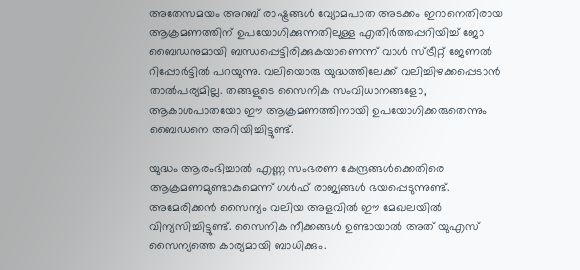അതേസമയം അറബ് രാഷ്ട്രങ്ങള്‍ വ്യോമപാത അടക്കം ഇറാനെതിരായ ആക്രമണത്തിന് ഉപയോഗിക്കുന്നതിലുള്ള എതിര്‍ത്തപ്പറിയിച്ച് ജോ ബൈഡനുമായി ബന്ധപ്പെട്ടിരിക്കുകയാണെന്ന് വാള്‍ സ്ട്രീറ്റ് ജേണല്‍ റിപ്പോര്‍ട്ടില്‍ പറയുന്നു. വലിയൊരു യുദ്ധത്തിലേക്ക് വലിച്ചിഴക്കപ്പെടാന്‍ താല്‍പര്യമില്ല. തങ്ങളുടെ സൈനിക സംവിധാനങ്ങളോ, ആകാശപാതയോ ഈ ആക്രമണത്തിനായി ഉപയോഗിക്കരുതെന്നും ബൈഡനെ അറിയിച്ചിട്ടുണ്ട്.

യുദ്ധം ആരംഭിച്ചാല്‍ എണ്ണ സംഭരണ കേന്ദ്രങ്ങള്‍ക്കെതിരെ ആക്രമണമുണ്ടാകുമെന്ന് ഗള്‍ഫ് രാജ്യങ്ങള്‍ ഭയപ്പെടുന്നുണ്ട്. അമേരിക്കന്‍ സൈന്യം വലിയ അളവില്‍ ഈ മേഖലയില്‍ വിന്യസിച്ചിട്ടുണ്ട്. സൈനിക നീക്കങ്ങള്‍ ഉണ്ടായാല്‍ അത് യുഎസ് സൈന്യത്തെ കാര്യമായി ബാധിക്കും.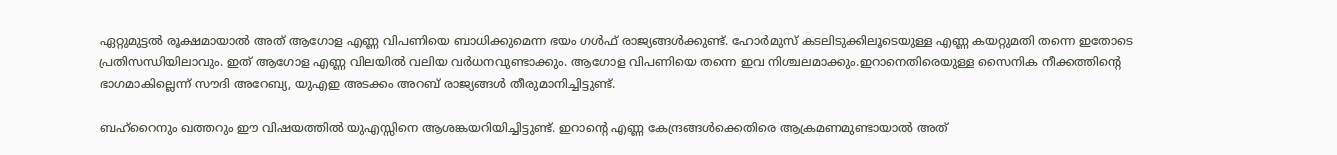ഏറ്റുമുട്ടല്‍ രൂക്ഷമായാല്‍ അത് ആഗോള എണ്ണ വിപണിയെ ബാധിക്കുമെന്ന ഭയം ഗള്‍ഫ് രാജ്യങ്ങള്‍ക്കുണ്ട്. ഹോര്‍മുസ് കടലിടുക്കിലൂടെയുള്ള എണ്ണ കയറ്റുമതി തന്നെ ഇതോടെ പ്രതിസന്ധിയിലാവും. ഇത് ആഗോള എണ്ണ വിലയില്‍ വലിയ വര്‍ധനവുണ്ടാക്കും. ആഗോള വിപണിയെ തന്നെ ഇവ നിശ്ചലമാക്കും.ഇറാനെതിരെയുള്ള സൈനിക നീക്കത്തിന്റെ ഭാഗമാകില്ലെന്ന് സൗദി അറേബ്യ, യുഎഇ അടക്കം അറബ് രാജ്യങ്ങള്‍ തീരുമാനിച്ചിട്ടുണ്ട്.

ബഹ്‌റൈനും ഖത്തറും ഈ വിഷയത്തില്‍ യുഎസ്സിനെ ആശങ്കയറിയിച്ചിട്ടുണ്ട്. ഇറാന്റെ എണ്ണ കേന്ദ്രങ്ങള്‍ക്കെതിരെ ആക്രമണമുണ്ടായാല്‍ അത്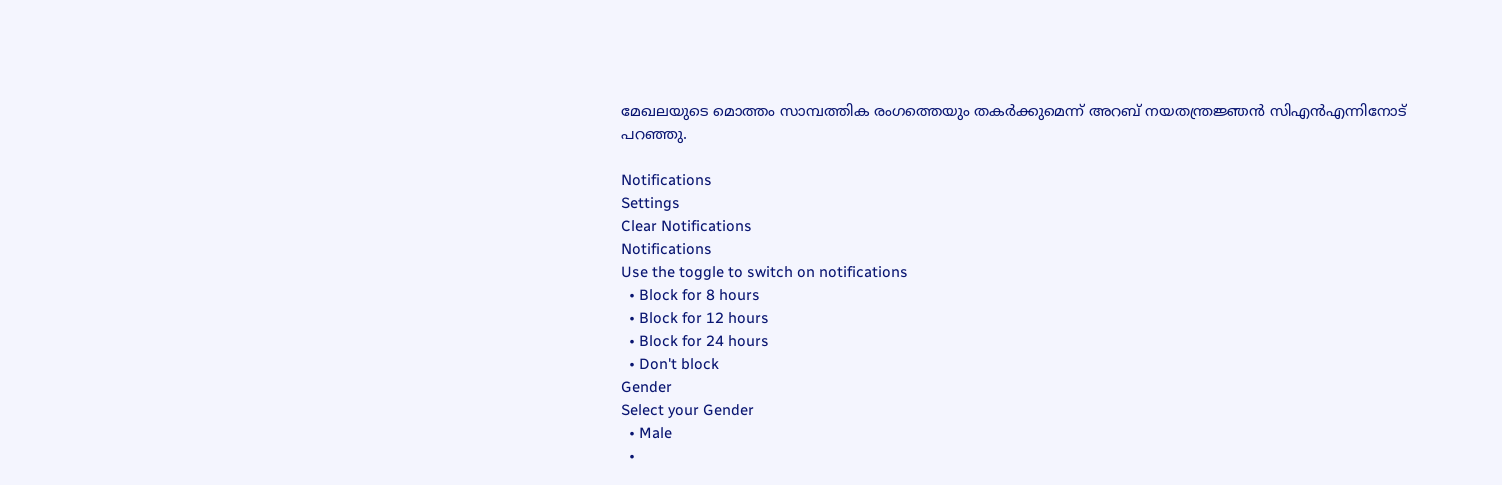മേഖലയുടെ മൊത്തം സാമ്പത്തിക രംഗത്തെയും തകര്‍ക്കുമെന്ന് അറബ് നയതന്ത്രജ്ഞന്‍ സിഎന്‍എന്നിനോട് പറഞ്ഞു.

Notifications
Settings
Clear Notifications
Notifications
Use the toggle to switch on notifications
  • Block for 8 hours
  • Block for 12 hours
  • Block for 24 hours
  • Don't block
Gender
Select your Gender
  • Male
  •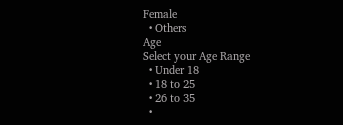Female
  • Others
Age
Select your Age Range
  • Under 18
  • 18 to 25
  • 26 to 35
  •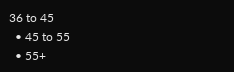36 to 45
  • 45 to 55
  • 55+